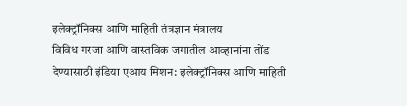इलेक्ट्रॉनिक्स आणि माहिती तंत्रज्ञान मंत्रालय
विविध गरजा आणि वास्तविक जगातील आव्हानांना तोंड देण्यासाठी इंडिया एआय मिशन: इलेक्ट्रॉनिक्स आणि माहिती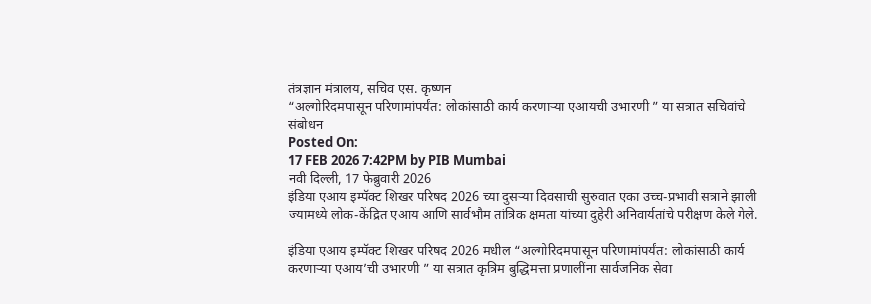तंत्रज्ञान मंत्रालय, सचिव एस. कृष्णन
“अल्गोरिदमपासून परिणामांपर्यंत: लोकांसाठी कार्य करणाऱ्या एआयची उभारणी ” या सत्रात सचिवांचे संबोधन
Posted On:
17 FEB 2026 7:42PM by PIB Mumbai
नवी दिल्ली, 17 फेब्रुवारी 2026
इंडिया एआय इम्पॅक्ट शिखर परिषद 2026 च्या दुसऱ्या दिवसाची सुरुवात एका उच्च-प्रभावी सत्राने झाली ज्यामध्ये लोक-केंद्रित एआय आणि सार्वभौम तांत्रिक क्षमता यांच्या दुहेरी अनिवार्यतांचे परीक्षण केले गेले.

इंडिया एआय इम्पॅक्ट शिखर परिषद 2026 मधील “अल्गोरिदमपासून परिणामांपर्यंत: लोकांसाठी कार्य करणाऱ्या एआय’ची उभारणी ” या सत्रात कृत्रिम बुद्धिमत्ता प्रणालींना सार्वजनिक सेवा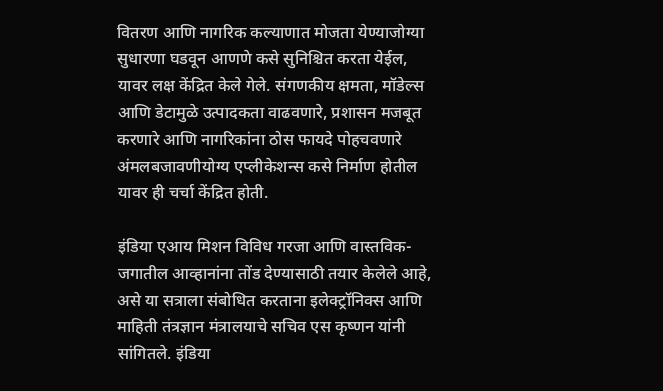वितरण आणि नागरिक कल्याणात मोजता येण्याजोग्या सुधारणा घडवून आणणे कसे सुनिश्चित करता येईल, यावर लक्ष केंद्रित केले गेले. संगणकीय क्षमता, मॉडेल्स आणि डेटामुळे उत्पादकता वाढवणारे, प्रशासन मजबूत करणारे आणि नागरिकांना ठोस फायदे पोहचवणारे अंमलबजावणीयोग्य एप्लीकेशन्स कसे निर्माण होतील यावर ही चर्चा केंद्रित होती.

इंडिया एआय मिशन विविध गरजा आणि वास्तविक-जगातील आव्हानांना तोंड देण्यासाठी तयार केलेले आहे, असे या सत्राला संबोधित करताना इलेक्ट्रॉनिक्स आणि माहिती तंत्रज्ञान मंत्रालयाचे सचिव एस कृष्णन यांनी सांगितले. इंडिया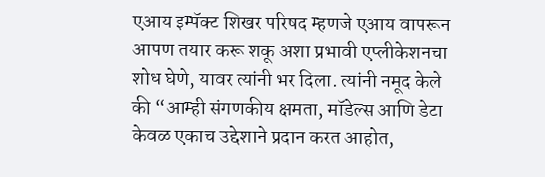एआय इम्पॅक्ट शिखर परिषद म्हणजे एआय वापरून आपण तयार करू शकू अशा प्रभावी एप्लीकेशनचा शोध घेणे, यावर त्यांनी भर दिला. त्यांनी नमूद केले की “आम्ही संगणकीय क्षमता, मॉडेल्स आणि डेटा केवळ एकाच उद्देशाने प्रदान करत आहोत,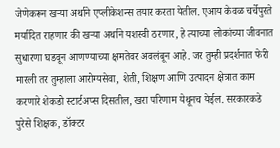जेणेकरून खऱ्या अर्थाने एप्लीकेशन्स तयार करता येतील. एआय केवळ चर्चेपुरते मर्यादित राहणार की खऱ्या अर्थाने यशस्वी ठरणार, हे त्याच्या लोकांच्या जीवनात सुधारणा घडवून आणण्याच्या क्षमतेवर अवलंबून आहे. जर तुम्ही प्रदर्शनात फेरी मारली तर तुम्हाला आरोग्यसेवा, शेती, शिक्षण आणि उत्पादन क्षेत्रात काम करणारे शेकडो स्टार्टअप्स दिसतील, खरा परिणाम येथूनच येईल. सरकारकडे पुरेसे शिक्षक, डॉक्टर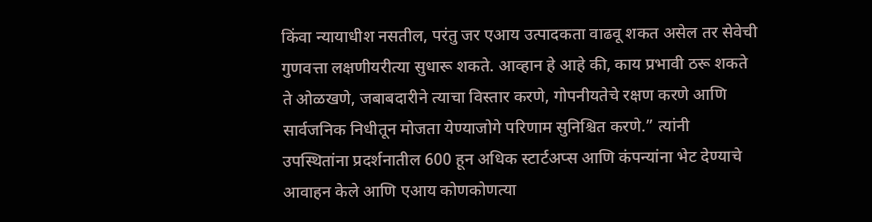किंवा न्यायाधीश नसतील, परंतु जर एआय उत्पादकता वाढवू शकत असेल तर सेवेची गुणवत्ता लक्षणीयरीत्या सुधारू शकते. आव्हान हे आहे की, काय प्रभावी ठरू शकते ते ओळखणे, जबाबदारीने त्याचा विस्तार करणे, गोपनीयतेचे रक्षण करणे आणि सार्वजनिक निधीतून मोजता येण्याजोगे परिणाम सुनिश्चित करणे.” त्यांनी उपस्थितांना प्रदर्शनातील 600 हून अधिक स्टार्टअप्स आणि कंपन्यांना भेट देण्याचे आवाहन केले आणि एआय कोणकोणत्या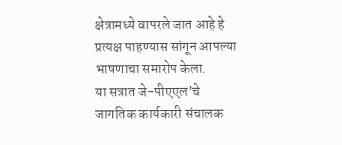क्षेत्रामध्ये वापरले जात आहे हे प्रत्यक्ष पाहण्यास सांगून आपल्या भाषणाचा समारोप केला.
या सत्रात जे-पीएएल’चे जागतिक कार्यकारी संचालक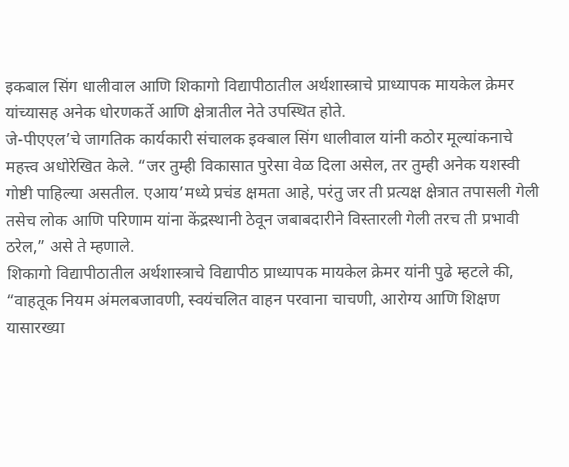इकबाल सिंग धालीवाल आणि शिकागो विद्यापीठातील अर्थशास्त्राचे प्राध्यापक मायकेल क्रेमर यांच्यासह अनेक धोरणकर्ते आणि क्षेत्रातील नेते उपस्थित होते.
जे-पीएएल’चे जागतिक कार्यकारी संचालक इक्बाल सिंग धालीवाल यांनी कठोर मूल्यांकनाचे महत्त्व अधोरेखित केले. “जर तुम्ही विकासात पुरेसा वेळ दिला असेल, तर तुम्ही अनेक यशस्वी गोष्टी पाहिल्या असतील. एआय’मध्ये प्रचंड क्षमता आहे, परंतु जर ती प्रत्यक्ष क्षेत्रात तपासली गेली तसेच लोक आणि परिणाम यांना केंद्रस्थानी ठेवून जबाबदारीने विस्तारली गेली तरच ती प्रभावी ठरेल,” असे ते म्हणाले.
शिकागो विद्यापीठातील अर्थशास्त्राचे विद्यापीठ प्राध्यापक मायकेल क्रेमर यांनी पुढे म्हटले की, “वाहतूक नियम अंमलबजावणी, स्वयंचलित वाहन परवाना चाचणी, आरोग्य आणि शिक्षण यासारख्या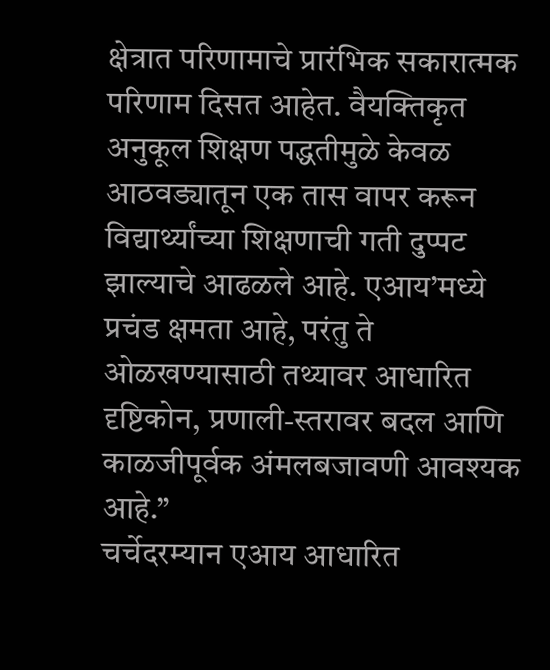क्षेत्रात परिणामाचे प्रारंभिक सकारात्मक परिणाम दिसत आहेत. वैयक्तिकृत अनुकूल शिक्षण पद्धतीमुळे केवळ आठवड्यातून एक तास वापर करून विद्यार्थ्यांच्या शिक्षणाची गती दुप्पट झाल्याचे आढळले आहे. एआय’मध्ये प्रचंड क्षमता आहे, परंतु ते ओळखण्यासाठी तथ्यावर आधारित दृष्टिकोन, प्रणाली-स्तरावर बदल आणि काळजीपूर्वक अंमलबजावणी आवश्यक आहे.”
चर्चेदरम्यान एआय आधारित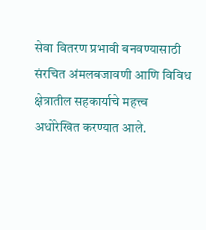सेवा वितरण प्रभावी बनवण्यासाठी संरचित अंमलबजावणी आणि विविध क्षेत्रातील सहकार्याचे महत्त्व अधोरेखित करण्यात आले.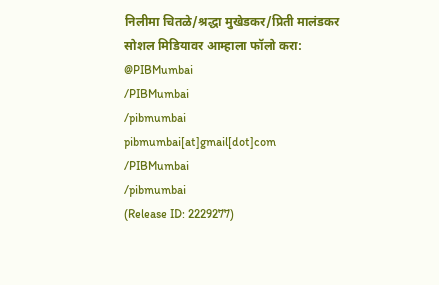निलीमा चितळे/श्रद्धा मुखेडकर/प्रिती मालंडकर
सोशल मिडियावर आम्हाला फॉलो करा:
@PIBMumbai
/PIBMumbai
/pibmumbai
pibmumbai[at]gmail[dot]com
/PIBMumbai
/pibmumbai
(Release ID: 2229277)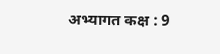अभ्यागत कक्ष : 9